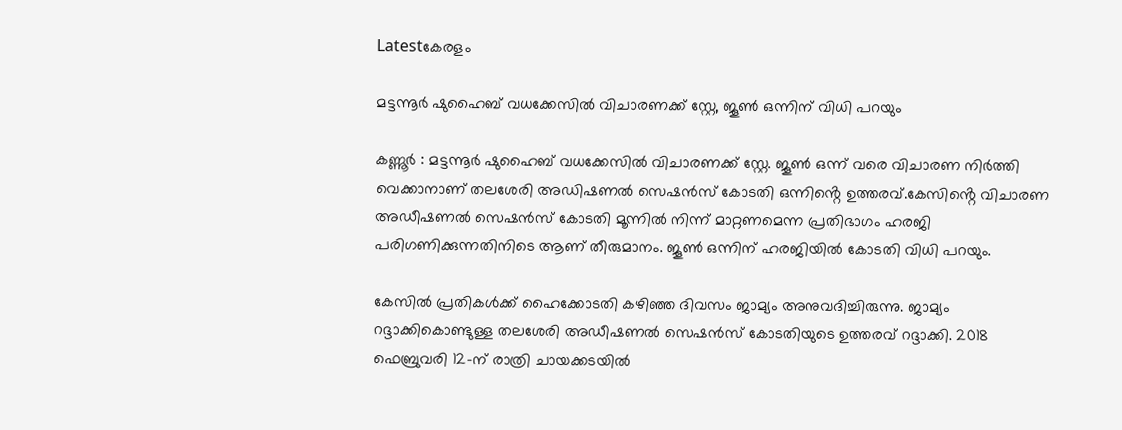Latestകേരളം

മട്ടന്നൂര്‍ ഷുഹൈബ് വധക്കേസില്‍ വിചാരണക്ക് സ്റ്റേ, ജൂണ്‍ ഒന്നിന് വിധി പറയും

കണ്ണൂർ : മട്ടന്നൂർ ഷുഹൈബ് വധക്കേസില്‍ വിചാരണക്ക് സ്റ്റേ. ജൂണ്‍ ഒന്ന് വരെ വിചാരണ നിർത്തി വെക്കാനാണ് തലശേരി അഡിഷണല്‍ സെഷൻസ് കോടതി ഒന്നിൻ്റെ ഉത്തരവ്.കേസിൻ്റെ വിചാരണ അഡീഷണല്‍ സെഷൻസ് കോടതി മൂന്നില്‍ നിന്ന് മാറ്റണമെന്ന പ്രതിഭാഗം ഹരജി പരിഗണിക്കുന്നതിനിടെ ആണ് തീരുമാനം. ജൂണ്‍ ഒന്നിന് ഹരജിയില്‍ കോടതി വിധി പറയും.

കേസില്‍ പ്രതികള്‍ക്ക് ഹൈക്കോടതി കഴിഞ്ഞ ദിവസം ജാമ്യം അനുവദിച്ചിരുന്നു. ജാമ്യം റദ്ദാക്കികൊണ്ടുള്ള തലശേരി അഡീഷണല്‍ സെഷൻസ് കോടതിയുടെ ഉത്തരവ് റദ്ദാക്കി. 2018 ഫെബ്രുവരി 12-ന് രാത്രി ചായക്കടയില്‍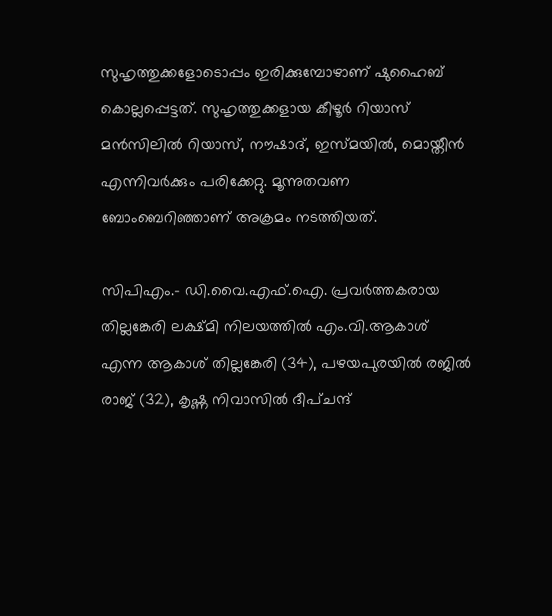സുഹൃത്തുക്കളോടൊപ്പം ഇരിക്കുമ്പോഴാണ്‌ ഷുഹൈബ് കൊല്ലപ്പെട്ടത്. സുഹൃത്തുക്കളായ കീഴൂർ റിയാസ് മൻസിലില്‍ റിയാസ്, നൗഷാദ്, ഇസ്മയില്‍, മൊയ്തീൻ എന്നിവർക്കും പരിക്കേറ്റു. മൂന്നുതവണ ബോംബെറിഞ്ഞാണ് അക്രമം നടത്തിയത്.

സിപിഎം.- ഡി.വൈ.എഫ്‌.ഐ. പ്രവർത്തകരായ തില്ലങ്കേരി ലക്ഷ്മി നിലയത്തില്‍ എം.വി.ആകാശ് എന്ന ആകാശ് തില്ലങ്കേരി (34), പഴയപുരയില്‍ രജില്‍ രാജ് (32), കൃഷ്ണ നിവാസില്‍ ദീപ്ചന്ദ്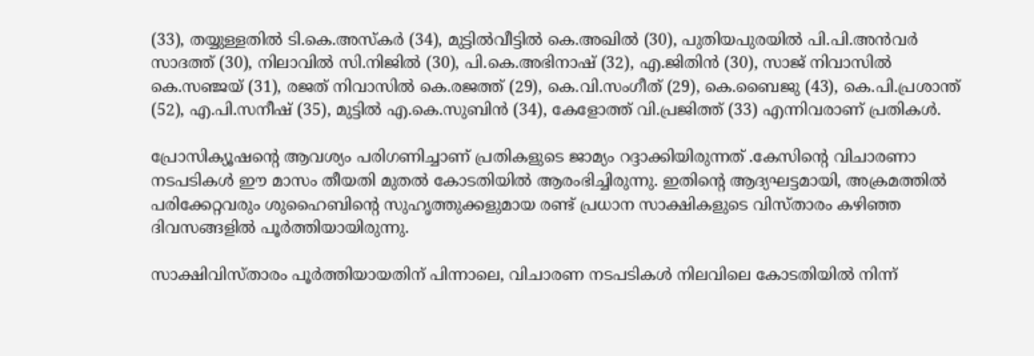(33), തയ്യുള്ളതില്‍ ടി.കെ.അസ്കർ (34), മുട്ടില്‍വീട്ടില്‍ കെ.അഖില്‍ (30), പുതിയപുരയില്‍ പി.പി.അൻവർ സാദത്ത് (30), നിലാവില്‍ സി.നിജില്‍ (30), പി.കെ.അഭിനാഷ് (32), എ.ജിതിൻ (30), സാജ് നിവാസില്‍ കെ.സഞ്ജയ് (31), രജത് നിവാസില്‍ കെ.രജത്ത് (29), കെ.വി.സംഗീത് (29), കെ.ബൈജു (43), കെ.പി.പ്രശാന്ത് (52), എ.പി.സനീഷ് (35), മുട്ടില്‍ എ.കെ.സുബിൻ (34), കേളോത്ത് വി.പ്രജിത്ത് (33) എന്നിവരാണ് പ്രതികള്‍.

പ്രോസിക്യൂഷന്‍റെ ആവശ്യം പരിഗണിച്ചാണ് പ്രതികളുടെ ജാമ്യം റദ്ദാക്കിയിരുന്നത് .കേസിന്റെ വിചാരണാ നടപടികള്‍ ഈ മാസം തീയതി മുതല്‍ കോടതിയില്‍ ആരംഭിച്ചിരുന്നു. ഇതിന്റെ ആദ്യഘട്ടമായി, അക്രമത്തില്‍ പരിക്കേറ്റവരും ശുഹൈബിന്റെ സുഹൃത്തുക്കളുമായ രണ്ട് പ്രധാന സാക്ഷികളുടെ വിസ്താരം കഴിഞ്ഞ ദിവസങ്ങളില്‍ പൂർത്തിയായിരുന്നു.

സാക്ഷിവിസ്താരം പൂർത്തിയായതിന് പിന്നാലെ, വിചാരണ നടപടികള്‍ നിലവിലെ കോടതിയില്‍ നിന്ന്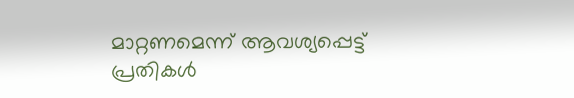മാറ്റണമെന്ന് ആവശ്യപ്പെട്ട് പ്രതികള്‍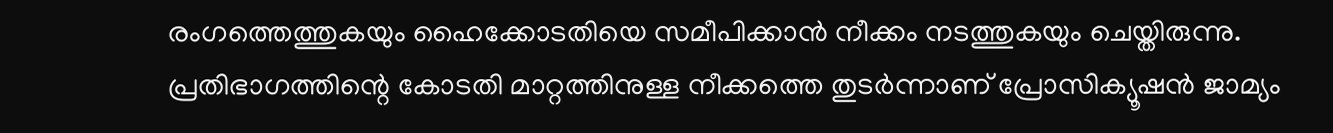രംഗത്തെത്തുകയും ഹൈക്കോടതിയെ സമീപിക്കാൻ നീക്കം നടത്തുകയും ചെയ്തിരുന്നു. പ്രതിഭാഗത്തിന്റെ കോടതി മാറ്റത്തിനുള്ള നീക്കത്തെ തുടർന്നാണ് പ്രോസിക്യൂഷൻ ജാമ്യം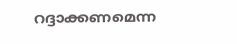റദ്ദാക്കണമെന്ന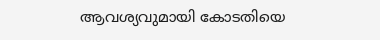ആവശ്യവുമായി കോടതിയെ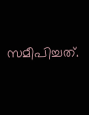സമീപിച്ചത്.